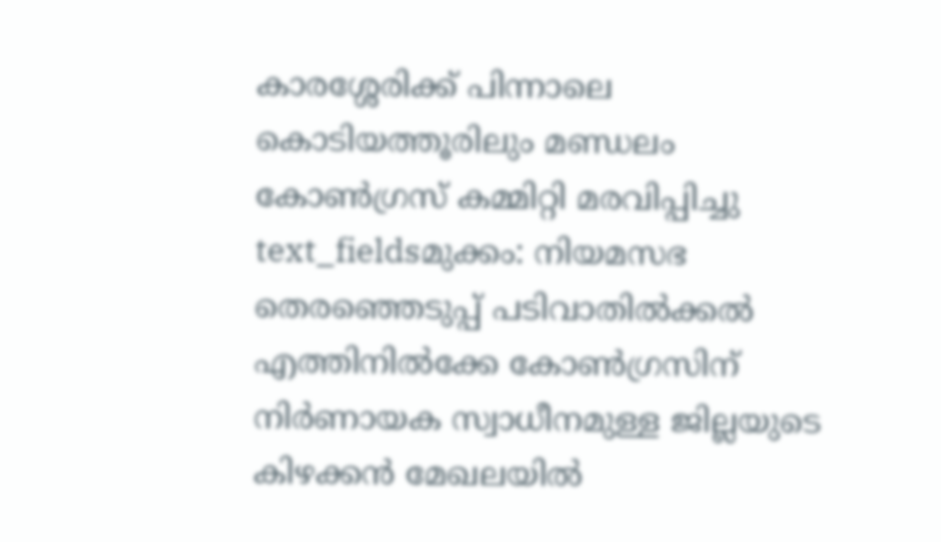കാരശ്ശേരിക്ക് പിന്നാലെ കൊടിയത്തൂരിലും മണ്ഡലം കോൺഗ്രസ് കമ്മിറ്റി മരവിപ്പിച്ചു
text_fieldsമുക്കം: നിയമസഭ തെരഞ്ഞെടുപ്പ് പടിവാതിൽക്കൽ എത്തിനിൽക്കേ കോൺഗ്രസിന് നിർണായക സ്വാധീനമുള്ള ജില്ലയുടെ കിഴക്കൻ മേഖലയിൽ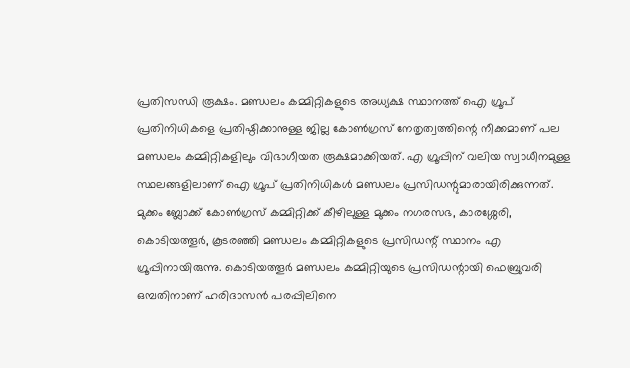പ്രതിസന്ധി രൂക്ഷം. മണ്ഡലം കമ്മിറ്റികളുടെ അധ്യക്ഷ സ്ഥാനത്ത് ഐ ഗ്രൂപ് പ്രതിനിധികളെ പ്രതിഷ്ഠിക്കാനുള്ള ജില്ല കോൺഗ്രസ് നേതൃത്വത്തിന്റെ നീക്കമാണ് പല മണ്ഡലം കമ്മിറ്റികളിലും വിഭാഗീയത രൂക്ഷമാക്കിയത്. എ ഗ്രൂപ്പിന് വലിയ സ്വാധീനമുള്ള സ്ഥലങ്ങളിലാണ് ഐ ഗ്രൂപ് പ്രതിനിധികൾ മണ്ഡലം പ്രസിഡന്റുമാരായിരിക്കുന്നത്.
മുക്കം ബ്ലോക്ക് കോൺഗ്രസ് കമ്മിറ്റിക്ക് കീഴിലുള്ള മുക്കം നഗരസഭ, കാരശ്ശേരി, കൊടിയത്തൂർ, കൂടരഞ്ഞി മണ്ഡലം കമ്മിറ്റികളുടെ പ്രസിഡന്റ് സ്ഥാനം എ ഗ്രൂപ്പിനായിരുന്നു. കൊടിയത്തൂർ മണ്ഡലം കമ്മിറ്റിയുടെ പ്രസിഡന്റായി ഫെബ്രുവരി ഒമ്പതിനാണ് ഹരിദാസൻ പരപ്പിലിനെ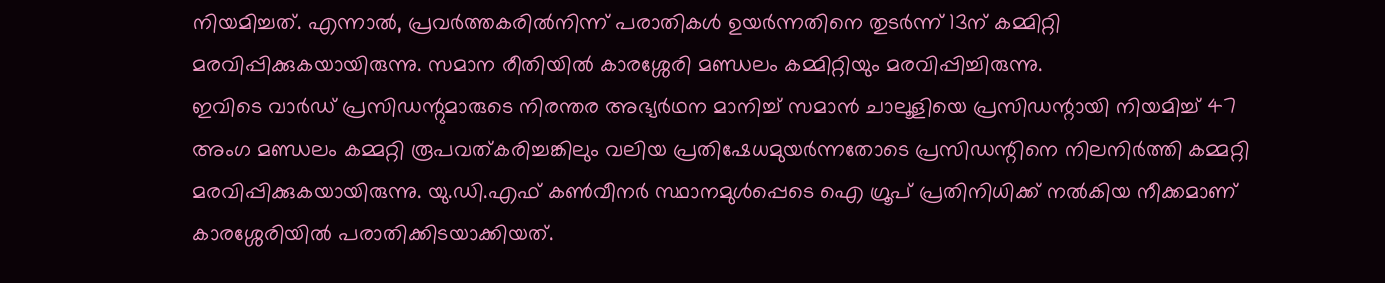നിയമിച്ചത്. എന്നാൽ, പ്രവർത്തകരിൽനിന്ന് പരാതികൾ ഉയർന്നതിനെ തുടർന്ന് 13ന് കമ്മിറ്റി മരവിപ്പിക്കുകയായിരുന്നു. സമാന രീതിയിൽ കാരശ്ശേരി മണ്ഡലം കമ്മിറ്റിയും മരവിപ്പിച്ചിരുന്നു.
ഇവിടെ വാർഡ് പ്രസിഡന്റുമാരുടെ നിരന്തര അഭ്യർഥന മാനിച്ച് സമാൻ ചാലൂളിയെ പ്രസിഡന്റായി നിയമിച്ച് 47 അംഗ മണ്ഡലം കമ്മറ്റി രൂപവത്കരിച്ചങ്കിലും വലിയ പ്രതിഷേധമുയർന്നതോടെ പ്രസിഡന്റിനെ നിലനിർത്തി കമ്മറ്റി മരവിപ്പിക്കുകയായിരുന്നു. യു.ഡി.എഫ് കൺവീനർ സ്ഥാനമുൾപ്പെടെ ഐ ഗ്രൂപ് പ്രതിനിധിക്ക് നൽകിയ നീക്കമാണ് കാരശ്ശേരിയിൽ പരാതിക്കിടയാക്കിയത്.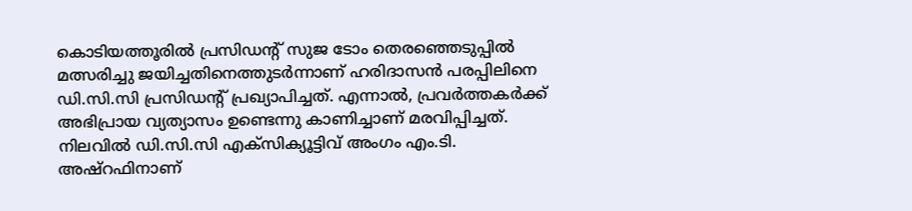കൊടിയത്തൂരിൽ പ്രസിഡന്റ് സുജ ടോം തെരഞ്ഞെടുപ്പിൽ മത്സരിച്ചു ജയിച്ചതിനെത്തുടർന്നാണ് ഹരിദാസൻ പരപ്പിലിനെ ഡി.സി.സി പ്രസിഡന്റ് പ്രഖ്യാപിച്ചത്. എന്നാൽ, പ്രവർത്തകർക്ക് അഭിപ്രായ വ്യത്യാസം ഉണ്ടെന്നു കാണിച്ചാണ് മരവിപ്പിച്ചത്.
നിലവിൽ ഡി.സി.സി എക്സിക്യൂട്ടിവ് അംഗം എം.ടി. അഷ്റഫിനാണ്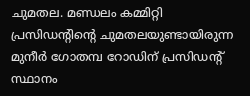ചുമതല. മണ്ഡലം കമ്മിറ്റി പ്രസിഡന്റിന്റെ ചുമതലയുണ്ടായിരുന്ന മുനീർ ഗോതമ്പ റോഡിന് പ്രസിഡന്റ് സ്ഥാനം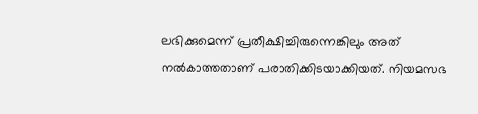ലഭിക്കുമെന്ന് പ്രതീക്ഷിച്ചിരുന്നെങ്കിലും അത് നൽകാത്തതാണ് പരാതിക്കിടയാക്കിയത്. നിയമസഭ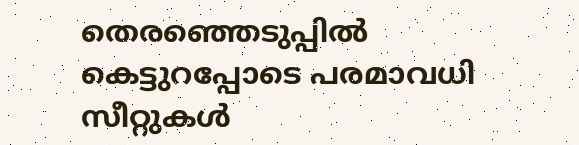തെരഞ്ഞെടുപ്പിൽ കെട്ടുറപ്പോടെ പരമാവധി സീറ്റുകൾ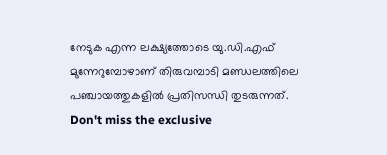നേടുക എന്ന ലക്ഷ്യത്തോടെ യു.ഡി.എഫ് മുന്നേറുമ്പോഴാണ് തിരുവമ്പാടി മണ്ഡലത്തിലെ പഞ്ചായത്തുകളിൽ പ്രതിസന്ധി തുടരുന്നത്.
Don't miss the exclusive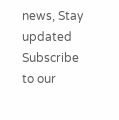news, Stay updated
Subscribe to our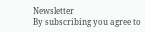Newsletter
By subscribing you agree to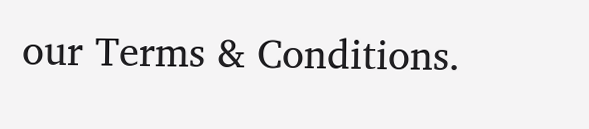our Terms & Conditions.